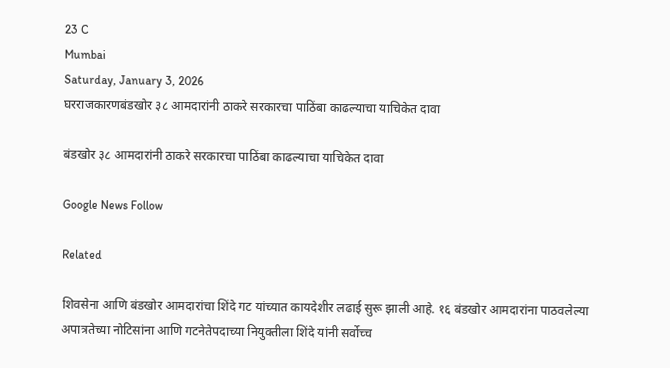23 C
Mumbai
Saturday, January 3, 2026
घरराजकारणबंडखोर ३८ आमदारांनी ठाकरे सरकारचा पाठिंबा काढल्याचा याचिकेत दावा

बंडखोर ३८ आमदारांनी ठाकरे सरकारचा पाठिंबा काढल्याचा याचिकेत दावा

Google News Follow

Related

शिवसेना आणि बंडखोर आमदारांचा शिंदे गट यांच्यात कायदेशीर लढाई सुरू झाली आहे. १६ बंडखोर आमदारांना पाठवलेल्या अपात्रतेच्या नोटिसांना आणि गटनेतेपदाच्या नियुक्तीला शिंदे यांनी सर्वोच्च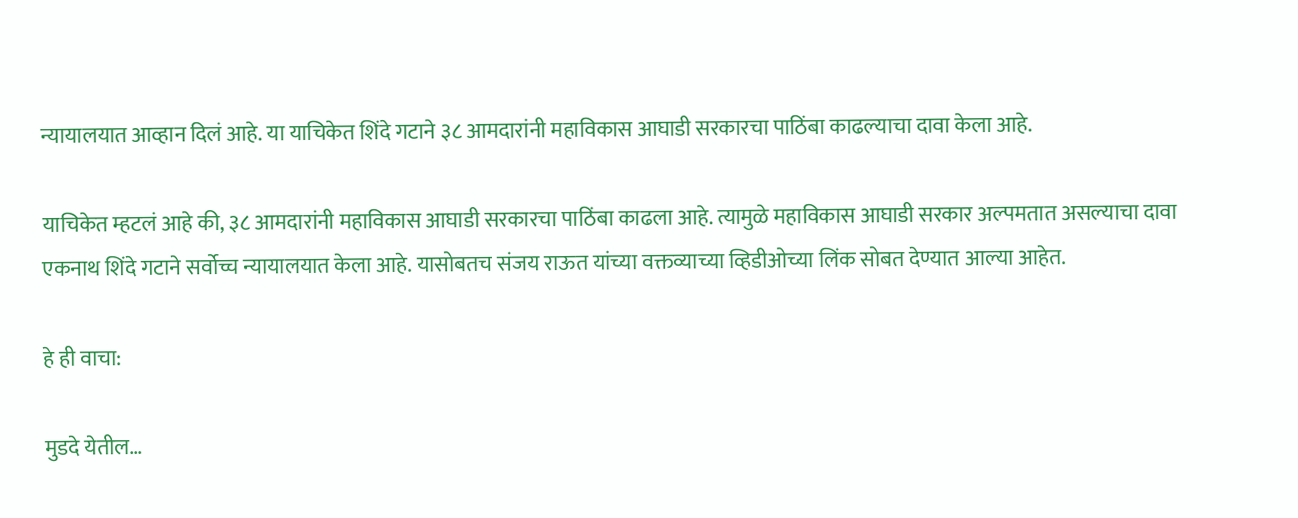न्यायालयात आव्हान दिलं आहे. या याचिकेत शिंदे गटाने ३८ आमदारांनी महाविकास आघाडी सरकारचा पाठिंबा काढल्याचा दावा केला आहे.

याचिकेत म्हटलं आहे की, ३८ आमदारांनी महाविकास आघाडी सरकारचा पाठिंबा काढला आहे. त्यामुळे महाविकास आघाडी सरकार अल्पमतात असल्याचा दावा एकनाथ शिंदे गटाने सर्वोच्च न्यायालयात केला आहे. यासोबतच संजय राऊत यांच्या वक्तव्याच्या व्हिडीओच्या लिंक सोबत देण्यात आल्या आहेत.

हे ही वाचा:

मुडदे येतील…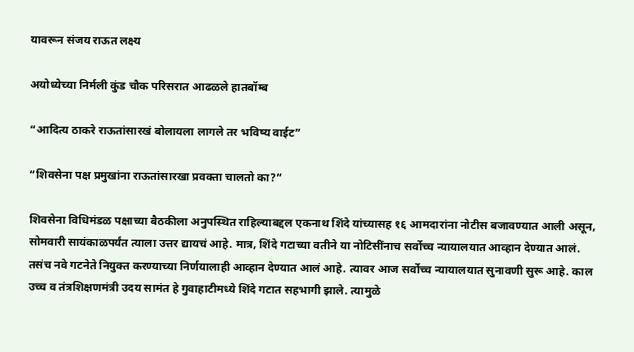यावरून संजय राऊत लक्ष्य

अयोध्येच्या निर्मली कुंड चौक परिसरात आढळले हातबॉम्ब

“आदित्य ठाकरे राऊतांसारखं बोलायला लागले तर भविष्य वाईट”

“शिवसेना पक्ष प्रमुखांना राऊतांसारखा प्रवक्ता चालतो का?”

शिवसेना विधिमंडळ पक्षाच्या बैठकीला अनुपस्थित राहिल्याबद्दल एकनाथ शिंदे यांच्यासह १६ आमदारांना नोटीस बजावण्यात आली असून, सोमवारी सायंकाळपर्यंत त्याला उत्तर द्यायचं आहे. मात्र, शिंदे गटाच्या वतीने या नोटिसींनाच सर्वोच्च न्यायालयात आव्हान देण्यात आलं. तसंच नवे गटनेते नियुक्त करण्याच्या निर्णयालाही आव्हान देण्यात आलं आहे. त्यावर आज सर्वोच्च न्यायालयात सुनावणी सुरू आहे. काल उच्च व तंत्रशिक्षणमंत्री उदय सामंत हे गुवाहाटीमध्ये शिंदे गटात सहभागी झाले. त्यामुळे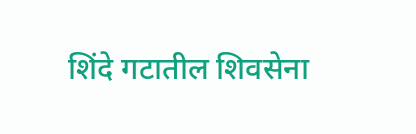शिंदे गटातील शिवसेना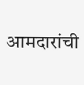आमदारांची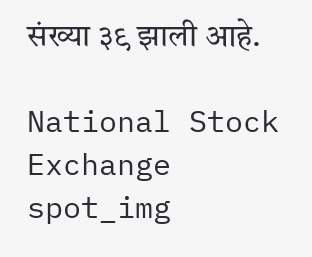संख्या ३९ झाली आहे.

National Stock Exchange
spot_img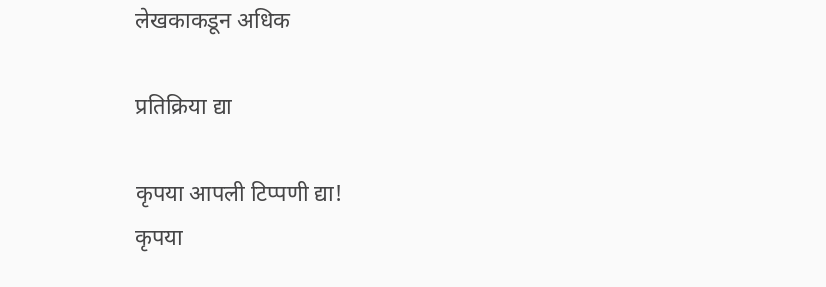लेखकाकडून अधिक

प्रतिक्रिया द्या

कृपया आपली टिप्पणी द्या!
कृपया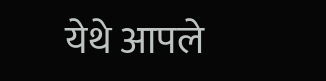येथे आपले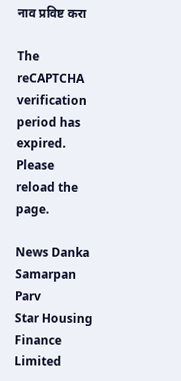नाव प्रविष्ट करा

The reCAPTCHA verification period has expired. Please reload the page.

News Danka Samarpan Parv
Star Housing Finance Limited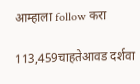आम्हाला follow करा

113,459चाहतेआवड दर्शवा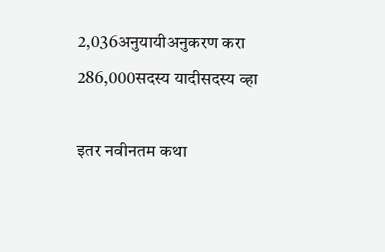2,036अनुयायीअनुकरण करा
286,000सदस्य यादीसदस्य व्हा

इतर नवीनतम कथा